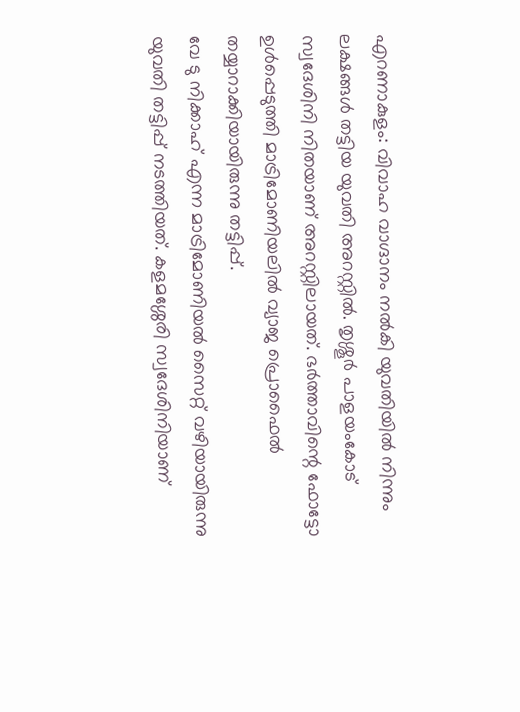എറണാകുളം: വിവാഹ വാഗ്ദാനം നൽകി യുവതിയിൽ നിന്നും ലക്ഷങ്ങൾ തട്ടിയ യുവതി അറസ്റ്റിൽ. തൃശ്ശൂർ പാളയംകോട് സ്വദേശിനി നിതയാണ് അറസ്റ്റിലായത്. ഭർത്താവിന്റെ ഫോട്ടോ ഉൾപ്പെടുത്തി മാട്രിമോണിയലിൽ വ്യാജ പ്രൊഫൈൽ തയ്യാറാക്കിയായിരുന്നു തട്ടിപ്പ്.
വേ ടു നിക്കാഹ് എന്ന മാട്രിമോണിയൽ സൈറ്റ് വഴിയായിരുന്നു യുവതി തട്ടിപ്പ് നടത്തിയത്. കളമശ്ശേരി സ്വദേശിനിയാണ്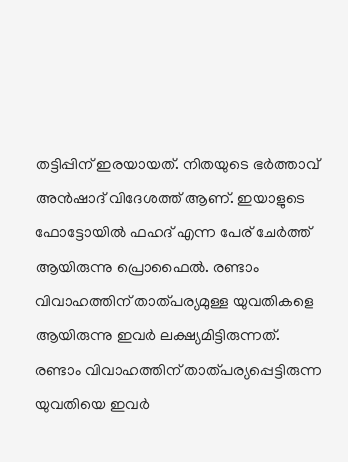തട്ടിപ്പിന് ഇരയായത്. നിതയുടെ ഭർത്താവ് അൻഷാദ് വിദേശത്ത് ആണ്. ഇയാളുടെ ഫോട്ടോയിൽ ഫഹദ് എന്ന പേര് ചേർത്ത് ആയിരുന്നു പ്രൊഫൈൽ. രണ്ടാം വിവാഹത്തിന് താത്പര്യമുള്ള യുവതികളെ ആയിരുന്നു ഇവർ ലക്ഷ്യമിട്ടിരുന്നത്. രണ്ടാം വിവാഹത്തിന് താത്പര്യപ്പെട്ടിരുന്ന യുവതിയെ ഇവർ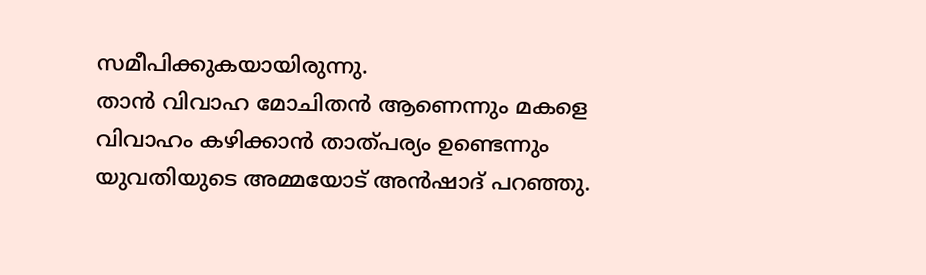സമീപിക്കുകയായിരുന്നു.
താൻ വിവാഹ മോചിതൻ ആണെന്നും മകളെ വിവാഹം കഴിക്കാൻ താത്പര്യം ഉണ്ടെന്നും യുവതിയുടെ അമ്മയോട് അൻഷാദ് പറഞ്ഞു.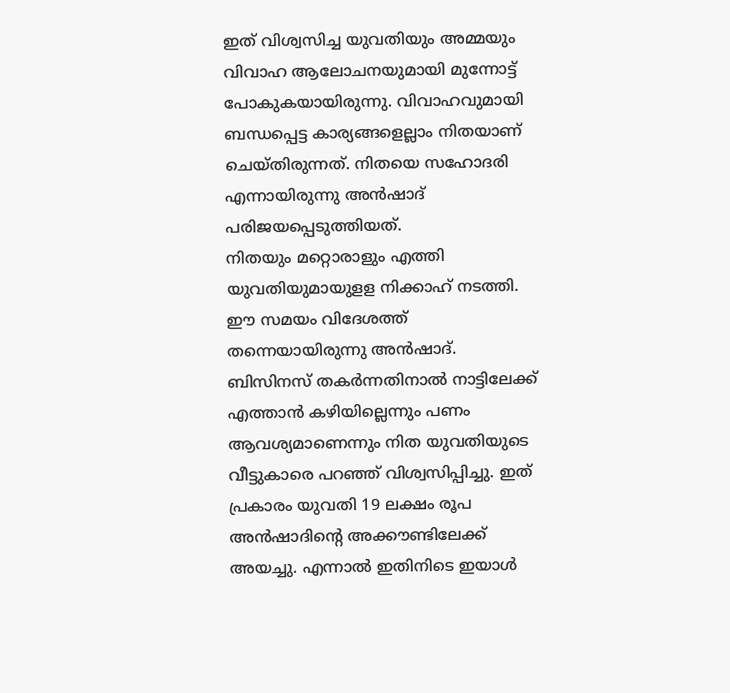ഇത് വിശ്വസിച്ച യുവതിയും അമ്മയും വിവാഹ ആലോചനയുമായി മുന്നോട്ട് പോകുകയായിരുന്നു. വിവാഹവുമായി ബന്ധപ്പെട്ട കാര്യങ്ങളെല്ലാം നിതയാണ് ചെയ്തിരുന്നത്. നിതയെ സഹോദരി എന്നായിരുന്നു അൻഷാദ് പരിജയപ്പെടുത്തിയത്.
നിതയും മറ്റൊരാളും എത്തി യുവതിയുമായുളള നിക്കാഹ് നടത്തി. ഈ സമയം വിദേശത്ത് തന്നെയായിരുന്നു അൻഷാദ്. ബിസിനസ് തകർന്നതിനാൽ നാട്ടിലേക്ക് എത്താൻ കഴിയില്ലെന്നും പണം ആവശ്യമാണെന്നും നിത യുവതിയുടെ വീട്ടുകാരെ പറഞ്ഞ് വിശ്വസിപ്പിച്ചു. ഇത് പ്രകാരം യുവതി 19 ലക്ഷം രൂപ അൻഷാദിന്റെ അക്കൗണ്ടിലേക്ക് അയച്ചു. എന്നാൽ ഇതിനിടെ ഇയാൾ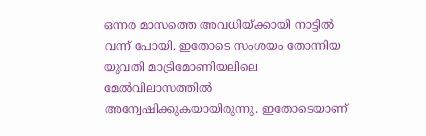ഒന്നര മാസത്തെ അവധിയ്ക്കായി നാട്ടിൽ വന്ന് പോയി. ഇതോടെ സംശയം തോന്നിയ യുവതി മാട്രിമോണിയലിലെ മേൽവിലാസത്തിൽ അന്വേഷിക്കുകയായിരുന്നു. ഇതോടെയാണ്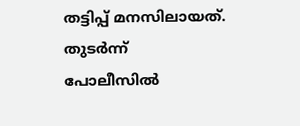തട്ടിപ്പ് മനസിലായത്. തുടർന്ന് പോലീസിൽ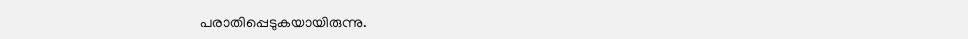പരാതിപ്പെടുകയായിരുന്നു.